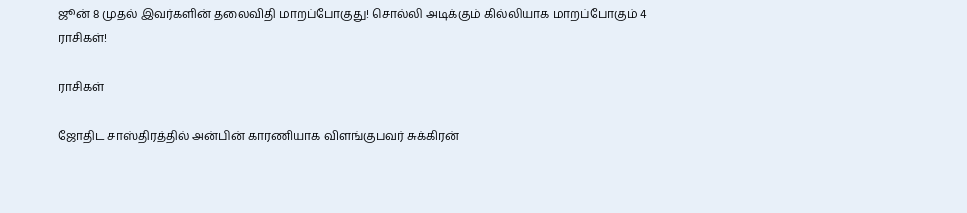ஜூன் 8 முதல் இவர்களின் தலைவிதி மாறப்போகுது! சொல்லி அடிக்கும் கில்லியாக மாறப்போகும் 4 ராசிகள்!

ராசிகள்

ஜோதிட சாஸ்திரத்தில் அன்பின் காரணியாக விளங்குபவர் சுக்கிரன்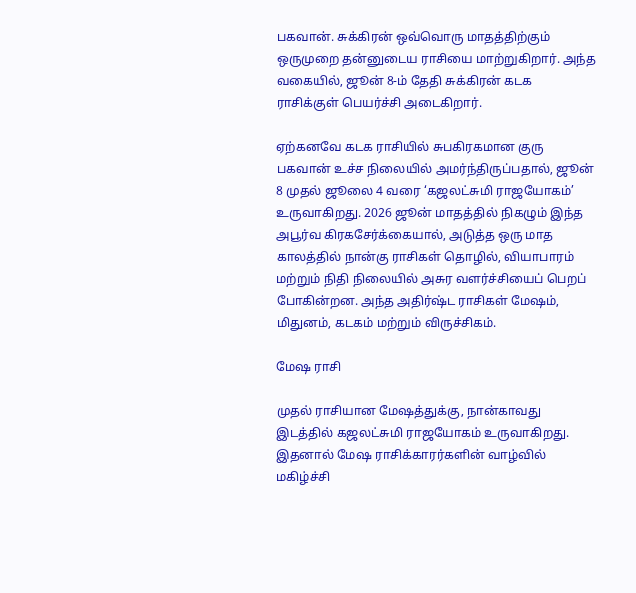பகவான். சுக்கிரன் ஒவ்வொரு மாதத்திற்கும் ஒருமுறை தன்னுடைய ராசியை மாற்றுகிறார். அந்த வகையில், ஜூன் 8-ம் தேதி சுக்கிரன் கடக ராசிக்குள் பெயர்ச்சி அடைகிறார்.

ஏற்கனவே கடக ராசியில் சுபகிரகமான குரு பகவான் உச்ச நிலையில் அமர்ந்திருப்பதால், ஜூன் 8 முதல் ஜூலை 4 வரை ‘கஜலட்சுமி ராஜயோகம்’ உருவாகிறது. 2026 ஜூன் மாதத்தில் நிகழும் இந்த அபூர்வ கிரகசேர்க்கையால், அடுத்த ஒரு மாத காலத்தில் நான்கு ராசிகள் தொழில், வியாபாரம் மற்றும் நிதி நிலையில் அசுர வளர்ச்சியைப் பெறப் போகின்றன. அந்த அதிர்ஷ்ட ராசிகள் மேஷம், மிதுனம், கடகம் மற்றும் விருச்சிகம்.

மேஷ ராசி

முதல் ராசியான மேஷத்துக்கு, நான்காவது இடத்தில் கஜலட்சுமி ராஜயோகம் உருவாகிறது. இதனால் மேஷ ராசிக்காரர்களின் வாழ்வில் மகிழ்ச்சி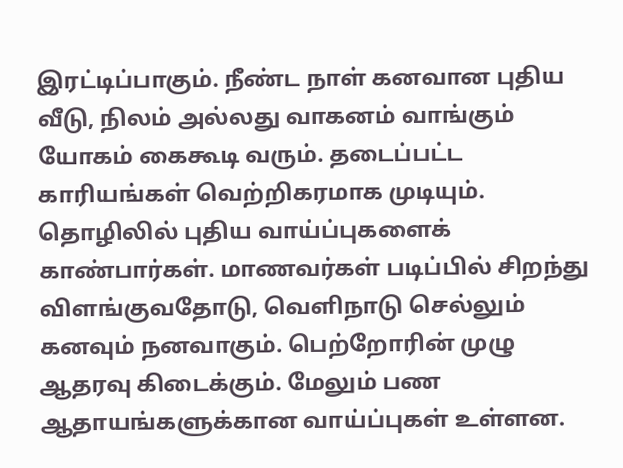இரட்டிப்பாகும். நீண்ட நாள் கனவான புதிய வீடு, நிலம் அல்லது வாகனம் வாங்கும் யோகம் கைகூடி வரும். தடைப்பட்ட காரியங்கள் வெற்றிகரமாக முடியும். தொழிலில் புதிய வாய்ப்புகளைக் காண்பார்கள். மாணவர்கள் படிப்பில் சிறந்து விளங்குவதோடு, வெளிநாடு செல்லும் கனவும் நனவாகும். பெற்றோரின் முழு ஆதரவு கிடைக்கும். மேலும் பண ஆதாயங்களுக்கான வாய்ப்புகள் உள்ளன.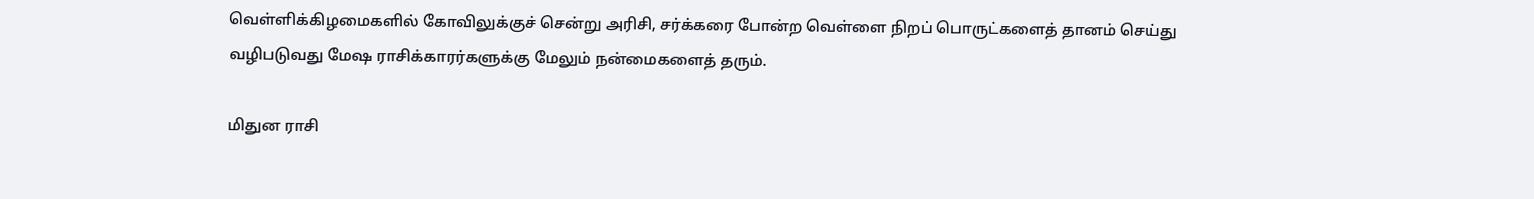வெள்ளிக்கிழமைகளில் கோவிலுக்குச் சென்று அரிசி, சர்க்கரை போன்ற வெள்ளை நிறப் பொருட்களைத் தானம் செய்து வழிபடுவது மேஷ ராசிக்காரர்களுக்கு மேலும் நன்மைகளைத் தரும்.

மிதுன ராசி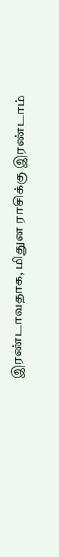இரண்டாவதாக, மிதுன ராசிக்கு இரண்டாம்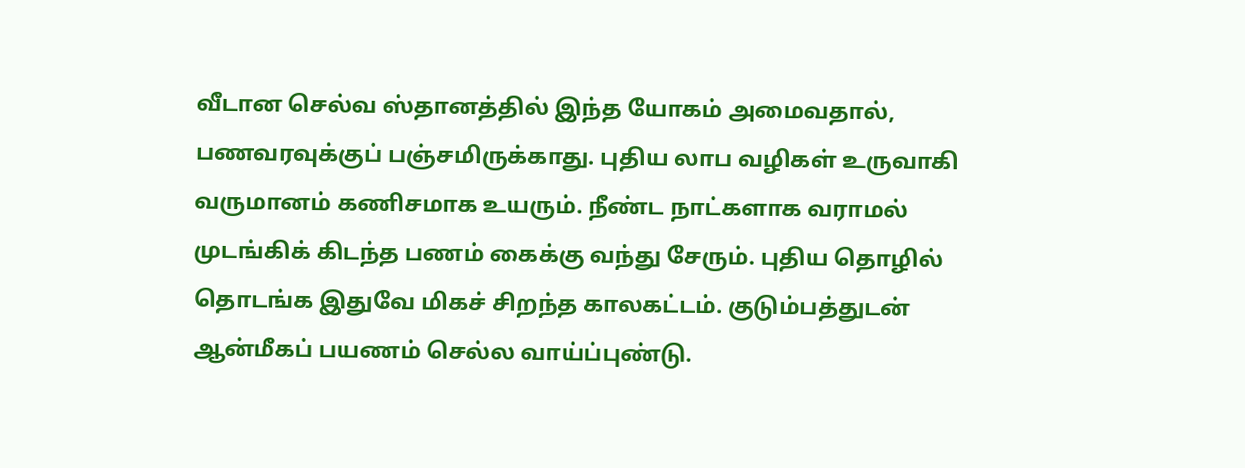வீடான செல்வ ஸ்தானத்தில் இந்த யோகம் அமைவதால், பணவரவுக்குப் பஞ்சமிருக்காது. புதிய லாப வழிகள் உருவாகி வருமானம் கணிசமாக உயரும். நீண்ட நாட்களாக வராமல் முடங்கிக் கிடந்த பணம் கைக்கு வந்து சேரும். புதிய தொழில் தொடங்க இதுவே மிகச் சிறந்த காலகட்டம். குடும்பத்துடன் ஆன்மீகப் பயணம் செல்ல வாய்ப்புண்டு.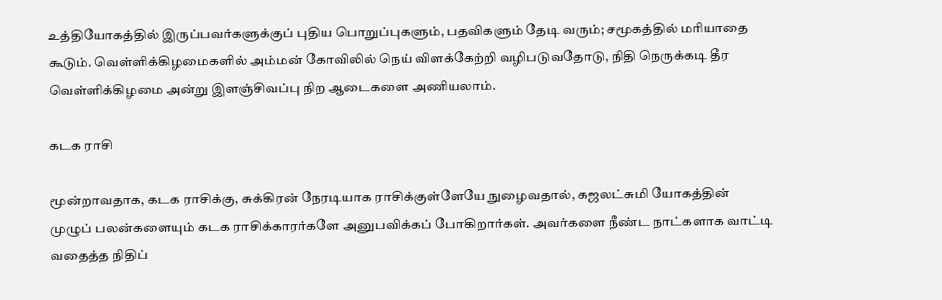உத்தியோகத்தில் இருப்பவர்களுக்குப் புதிய பொறுப்புகளும், பதவிகளும் தேடி வரும்; சமூகத்தில் மரியாதை கூடும். வெள்ளிக்கிழமைகளில் அம்மன் கோவிலில் நெய் விளக்கேற்றி வழிபடுவதோடு, நிதி நெருக்கடி தீர வெள்ளிக்கிழமை அன்று இளஞ்சிவப்பு நிற ஆடைகளை அணியலாம்.

கடக ராசி

மூன்றாவதாக, கடக ராசிக்கு, சுக்கிரன் நேரடியாக ராசிக்குள்ளேயே நுழைவதால், கஜலட்சுமி யோகத்தின் முழுப் பலன்களையும் கடக ராசிக்காரர்களே அனுபவிக்கப் போகிறார்கள். அவர்களை நீண்ட நாட்களாக வாட்டி வதைத்த நிதிப்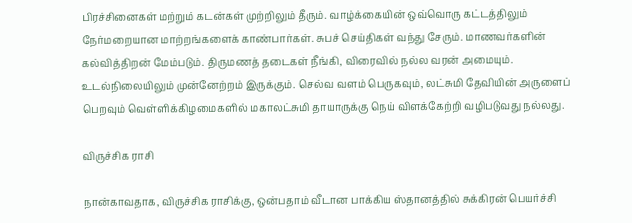பிரச்சினைகள் மற்றும் கடன்கள் முற்றிலும் தீரும். வாழ்க்கையின் ஒவ்வொரு கட்டத்திலும் நேர்மறையான மாற்றங்களைக் காண்பார்கள். சுபச் செய்திகள் வந்து சேரும். மாணவர்களின் கல்வித்திறன் மேம்படும். திருமணத் தடைகள் நீங்கி, விரைவில் நல்ல வரன் அமையும். உடல்நிலையிலும் முன்னேற்றம் இருக்கும். செல்வ வளம் பெருகவும், லட்சுமி தேவியின் அருளைப் பெறவும் வெள்ளிக்கிழமைகளில் மகாலட்சுமி தாயாருக்கு நெய் விளக்கேற்றி வழிபடுவது நல்லது.

விருச்சிக ராசி

நான்காவதாக, விருச்சிக ராசிக்கு, ஒன்பதாம் வீடான பாக்கிய ஸ்தானத்தில் சுக்கிரன் பெயர்ச்சி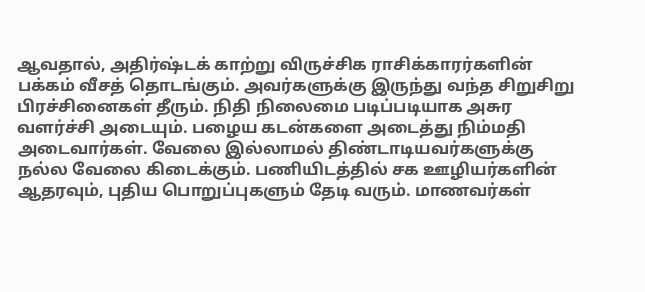ஆவதால், அதிர்ஷ்டக் காற்று விருச்சிக ராசிக்காரர்களின் பக்கம் வீசத் தொடங்கும். அவர்களுக்கு இருந்து வந்த சிறுசிறு பிரச்சினைகள் தீரும். நிதி நிலைமை படிப்படியாக அசுர வளர்ச்சி அடையும். பழைய கடன்களை அடைத்து நிம்மதி அடைவார்கள். வேலை இல்லாமல் திண்டாடியவர்களுக்கு நல்ல வேலை கிடைக்கும். பணியிடத்தில் சக ஊழியர்களின் ஆதரவும், புதிய பொறுப்புகளும் தேடி வரும். மாணவர்கள்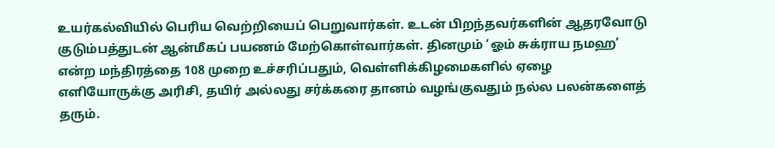உயர்கல்வியில் பெரிய வெற்றியைப் பெறுவார்கள். உடன் பிறந்தவர்களின் ஆதரவோடு குடும்பத்துடன் ஆன்மீகப் பயணம் மேற்கொள்வார்கள். தினமும் ‘ஓம் சுக்ராய நமஹ’ என்ற மந்திரத்தை 108 முறை உச்சரிப்பதும், வெள்ளிக்கிழமைகளில் ஏழை எளியோருக்கு அரிசி, தயிர் அல்லது சர்க்கரை தானம் வழங்குவதும் நல்ல பலன்களைத் தரும்.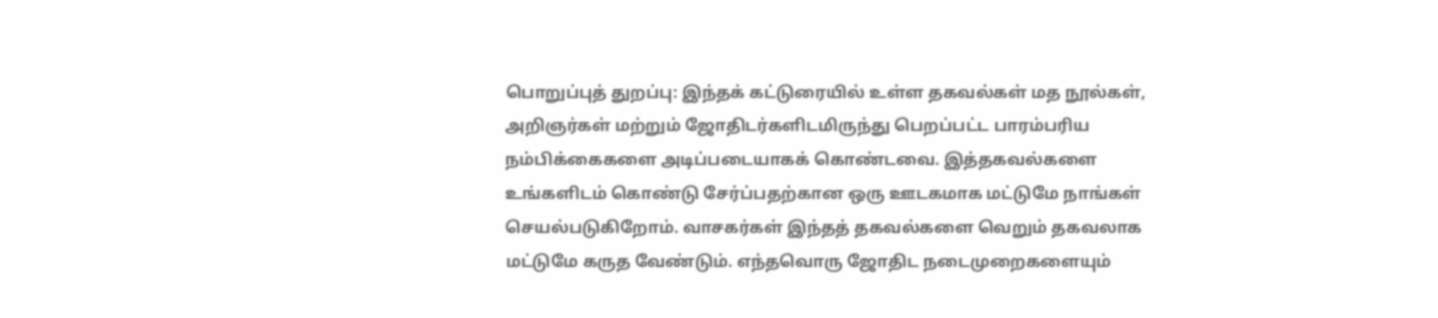பொறுப்புத் துறப்பு: இந்தக் கட்டுரையில் உள்ள தகவல்கள் மத நூல்கள், அறிஞர்கள் மற்றும் ஜோதிடர்களிடமிருந்து பெறப்பட்ட பாரம்பரிய நம்பிக்கைகளை அடிப்படையாகக் கொண்டவை. இத்தகவல்களை உங்களிடம் கொண்டு சேர்ப்பதற்கான ஒரு ஊடகமாக மட்டுமே நாங்கள் செயல்படுகிறோம். வாசகர்கள் இந்தத் தகவல்களை வெறும் தகவலாக மட்டுமே கருத வேண்டும். எந்தவொரு ஜோதிட நடைமுறைகளையும்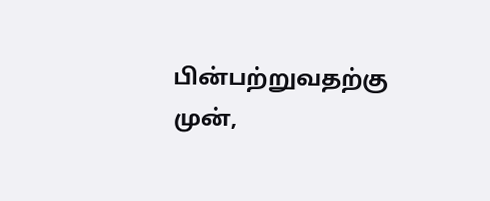பின்பற்றுவதற்கு முன்,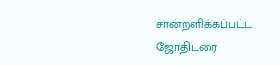சான்றளிக்கப்பட்ட ஜோதிடரை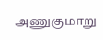அணுகுமாறு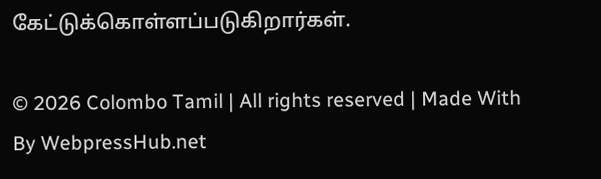கேட்டுக்கொள்ளப்படுகிறார்கள்.

© 2026 Colombo Tamil | All rights reserved | Made With By WebpressHub.net